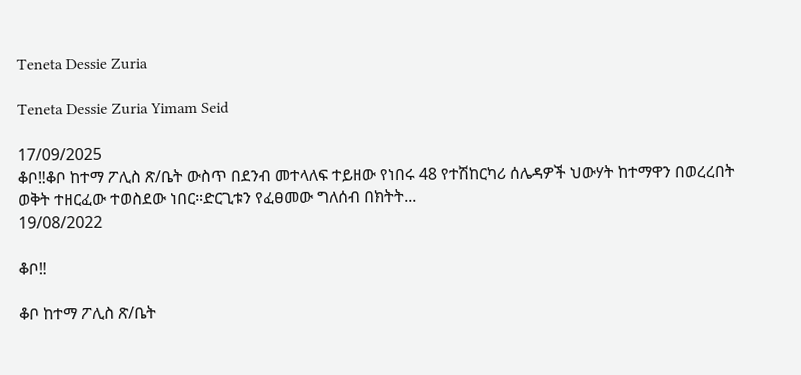Teneta Dessie Zuria

Teneta Dessie Zuria Yimam Seid

17/09/2025
ቆቦ‼ቆቦ ከተማ ፖሊስ ጽ/ቤት ውስጥ በደንብ መተላለፍ ተይዘው የነበሩ 48 የተሽከርካሪ ሰሌዳዎች ህውሃት ከተማዋን በወረረበት ወቅት ተዘርፈው ተወስደው ነበር።ድርጊቱን የፈፀመው ግለሰብ በክትት...
19/08/2022

ቆቦ‼

ቆቦ ከተማ ፖሊስ ጽ/ቤት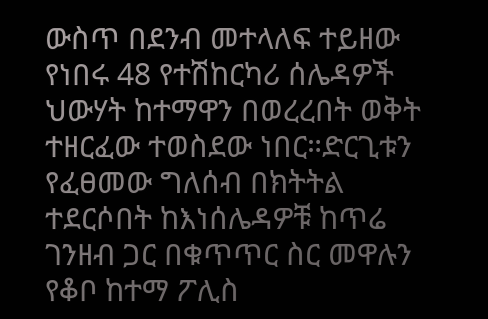ውስጥ በደንብ መተላለፍ ተይዘው የነበሩ 48 የተሽከርካሪ ሰሌዳዎች ህውሃት ከተማዋን በወረረበት ወቅት ተዘርፈው ተወስደው ነበር።ድርጊቱን የፈፀመው ግለሰብ በክትትል ተደርሶበት ከእነሰሌዳዎቹ ከጥሬ ገንዘብ ጋር በቁጥጥር ስር መዋሉን የቆቦ ከተማ ፖሊስ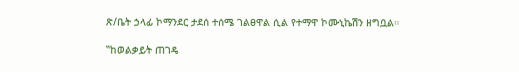ጽ/ቤት ኃላፊ ኮማንደር ታደሰ ተሰሜ ገልፀዋል ሲል የተማዋ ኮሙኒኬሽን ዘግቧል።

‟ከወልቃይት ጠገዴ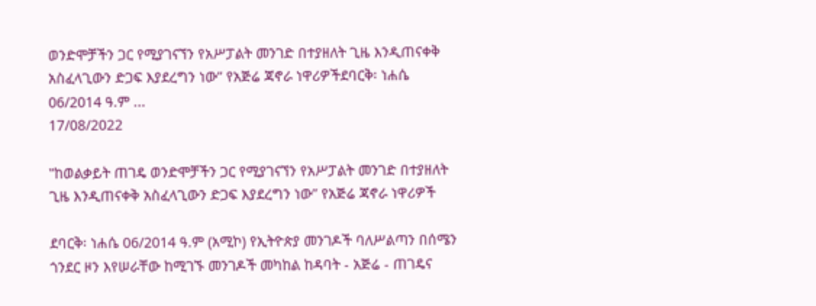ወንድሞቻችን ጋር የሚያገናኘን የአሥፓልት መንገድ በተያዘለት ጊዜ እንዲጠናቀቅ አስፈላጊውን ድጋፍ እያደረግን ነው” የአጅሬ ጃኖራ ነዋሪዎችደባርቅ፡ ነሐሴ 06/2014 ዓ.ም ...
17/08/2022

‟ከወልቃይት ጠገዴ ወንድሞቻችን ጋር የሚያገናኘን የአሥፓልት መንገድ በተያዘለት ጊዜ እንዲጠናቀቅ አስፈላጊውን ድጋፍ እያደረግን ነው” የአጅሬ ጃኖራ ነዋሪዎች

ደባርቅ፡ ነሐሴ 06/2014 ዓ.ም (አሚኮ) የኢትዮጵያ መንገዶች ባለሥልጣን በሰሜን ጎንደር ዞን እየሠራቸው ከሚገኙ መንገዶች መካከል ከዳባት - አጅሬ - ጠገዴና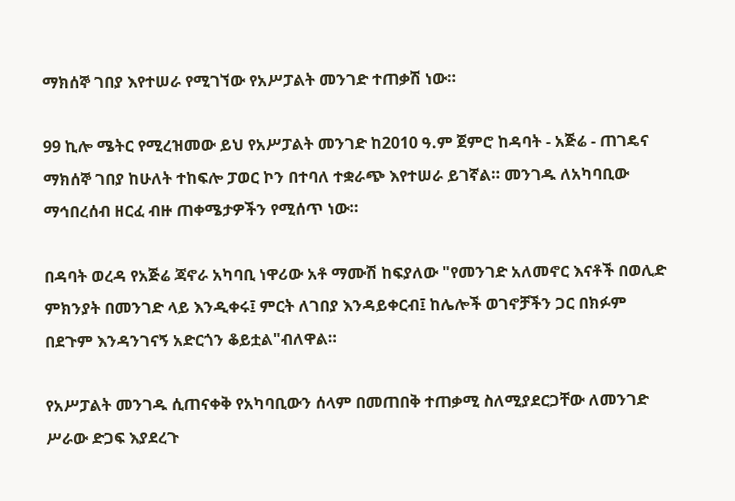ማክሰኞ ገበያ እየተሠራ የሚገኘው የአሥፓልት መንገድ ተጠቃሽ ነው።

99 ኪሎ ሜትር የሚረዝመው ይህ የአሥፓልት መንገድ ከ2010 ዓ.ም ጀምሮ ከዳባት - አጅሬ - ጠገዴና ማክሰኞ ገበያ ከሁለት ተከፍሎ ፓወር ኮን በተባለ ተቋራጭ እየተሠራ ይገኛል። መንገዱ ለአካባቢው ማኅበረሰብ ዘርፈ ብዙ ጠቀሜታዎችን የሚሰጥ ነው።

በዳባት ወረዳ የአጅሬ ጃኖራ አካባቢ ነዋሪው አቶ ማሙሽ ከፍያለው "የመንገድ አለመኖር እናቶች በወሊድ ምክንያት በመንገድ ላይ እንዲቀሩ፤ ምርት ለገበያ እንዳይቀርብ፤ ከሌሎች ወገኖቻችን ጋር በክፉም በደጉም እንዳንገናኝ አድርጎን ቆይቷል"ብለዋል።

የአሥፓልት መንገዱ ሲጠናቀቅ የአካባቢውን ሰላም በመጠበቅ ተጠቃሚ ስለሚያደርጋቸው ለመንገድ ሥራው ድጋፍ እያደረጉ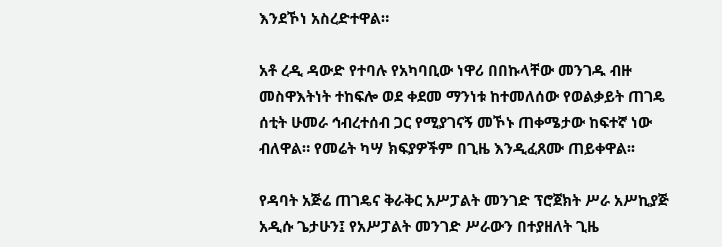እንደኾነ አስረድተዋል።

አቶ ረዲ ዳውድ የተባሉ የአካባቢው ነዋሪ በበኩላቸው መንገዱ ብዙ መስዋእትነት ተከፍሎ ወደ ቀደመ ማንነቱ ከተመለሰው የወልቃይት ጠገዴ ሰቲት ሁመራ ኅብረተሰብ ጋር የሚያገናኝ መኾኑ ጠቀሜታው ከፍተኛ ነው ብለዋል። የመሬት ካሣ ክፍያዎችም በጊዜ እንዲፈጸሙ ጠይቀዋል፡፡

የዳባት አጅሬ ጠገዴና ቅራቅር አሥፓልት መንገድ ፕሮጀክት ሥራ አሥኪያጅ አዲሱ ጌታሁን፤ የአሥፓልት መንገድ ሥራውን በተያዘለት ጊዜ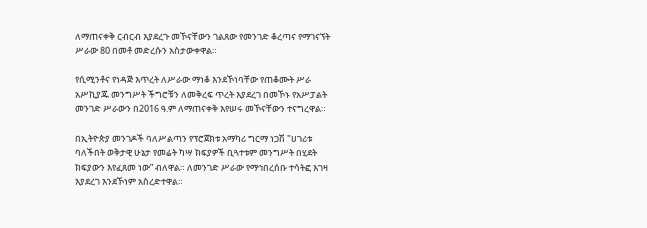ለማጠናቀቅ ርብርብ እያደረጉ መኾናቸውን ገልጸው የመንገድ ቆረጣና የማገናኘት ሥራው 80 በመቶ መድረሱን አስታውቀዋል።

የሲሚንቶና የነዳጅ እጥረት ለሥራው ማነቆ እንደኾነባቸው የጠቆሙት ሥራ አሥኪያጁ መንግሥት ችግሮቹን ለመቅረፍ ጥረት እያደረገ በመኾኑ የአሥፓልት መንገድ ሥራውን በ2016 ዓ.ም ለማጠናቀቅ እየሠሩ መኾናቸውን ተናግረዋል።

በኢትዮጵያ መንገዶች ባለሥልጣን የፕሮጀክቱ አማካሪ ግርማ ነጋሽ "ሀገሪቱ ባለችበት ወቅታዊ ሁኔታ የመሬት ካሣ ክፍያዎች ቢጓተቱም መንግሥት በሂደት ክፍያውን እየፈጸመ ነው” ብለዋል። ለመንገድ ሥራው የማኅበረሰቡ ተሳትፎ እገዛ እያደረገ እንደኾነም አስረድተዋል።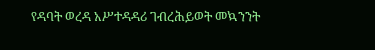የዳባት ወረዳ አሥተዳዳሪ ገብረሕይወት መኳንንት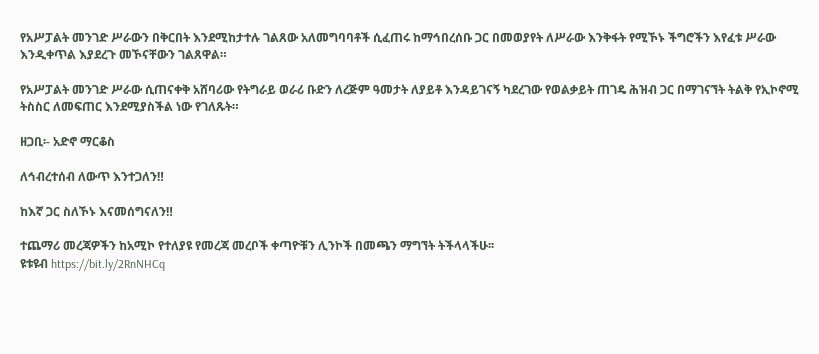የአሥፓልት መንገድ ሥራውን በቅርበት እንደሚከታተሉ ገልጸው አለመግባባቶች ሲፈጠሩ ከማኅበረሰቡ ጋር በመወያየት ለሥራው እንቅፋት የሚኾኑ ችግሮችን እየፈቱ ሥራው እንዲቀጥል እያደረጉ መኾናቸውን ገልጸዋል።

የአሥፓልት መንገድ ሥራው ሲጠናቀቅ አሸባሪው የትግራይ ወራሪ ቡድን ለረጅም ዓመታት ለያይቶ እንዳይገናኝ ካደረገው የወልቃይት ጠገዴ ሕዝብ ጋር በማገናኘት ትልቅ የኢኮኖሚ ትስስር ለመፍጠር እንደሚያስችል ነው የገለጹት።

ዘጋቢ፡- አድኖ ማርቆስ

ለኅብረተሰብ ለውጥ እንተጋለን‼

ከእኛ ጋር ስለኾኑ እናመሰግናለን‼

ተጨማሪ መረጃዎችን ከአሚኮ የተለያዩ የመረጃ መረቦች ቀጣዮቹን ሊንኮች በመጫን ማግኘት ትችላላችሁ፡፡
ዩቱዩብ https://bit.ly/2RnNHCq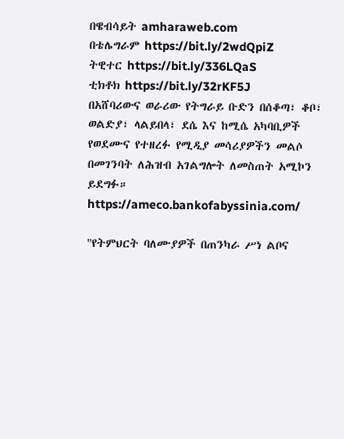በዌብሳይት amharaweb.com
በቴሌግራም https://bit.ly/2wdQpiZ
ትዊተር https://bit.ly/336LQaS
ቲክቶክ https://bit.ly/32rKF5J
በአሸባሪውና ወራሪው የትግራይ ቡድን በሰቆጣ፣ ቆቦ፣ ወልድያ፣ ላልይበላ፣ ደሴ እና ከሚሴ አካባቢዎች የወደሙና የተዘረፉ የሚዲያ መሳሪያዎችን መልሶ በመገንባት ለሕዝብ አገልግሎት ለመስጠት አሚኮን ይደግፉ።
https://ameco.bankofabyssinia.com/

"የትምህርት ባለሙያዎች በጠንካራ ሥነ ልቦና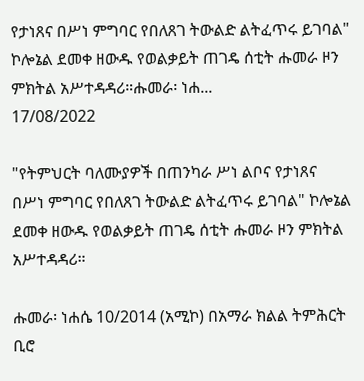የታነጸና በሥነ ምግባር የበለጸገ ትውልድ ልትፈጥሩ ይገባል" ኮሎኔል ደመቀ ዘውዱ የወልቃይት ጠገዴ ሰቲት ሑመራ ዞን ምክትል አሥተዳዳሪ።ሑመራ፡ ነሐ...
17/08/2022

"የትምህርት ባለሙያዎች በጠንካራ ሥነ ልቦና የታነጸና በሥነ ምግባር የበለጸገ ትውልድ ልትፈጥሩ ይገባል" ኮሎኔል ደመቀ ዘውዱ የወልቃይት ጠገዴ ሰቲት ሑመራ ዞን ምክትል አሥተዳዳሪ።

ሑመራ፡ ነሐሴ 10/2014 (አሚኮ) በአማራ ክልል ትምሕርት ቢሮ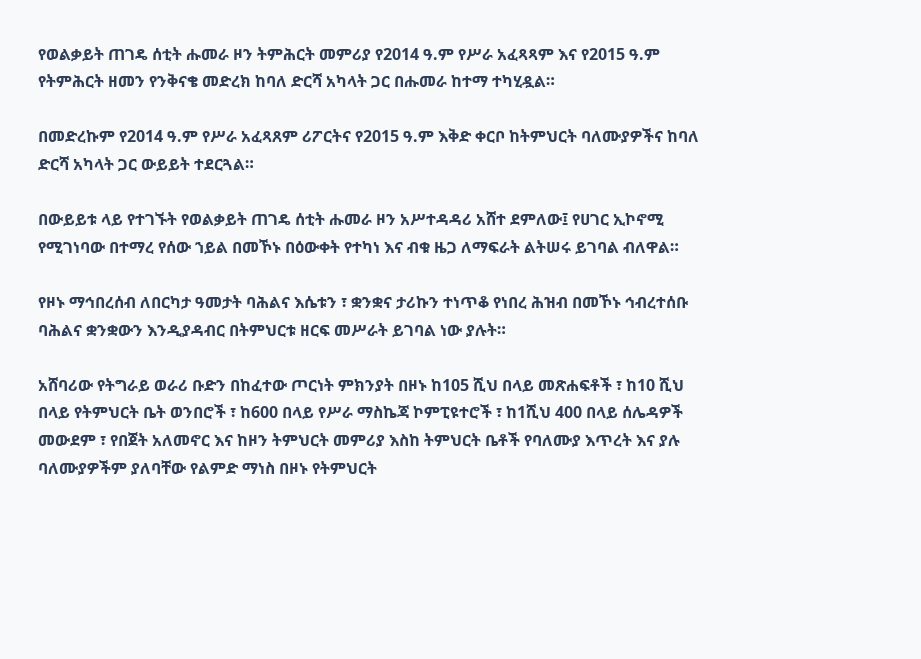የወልቃይት ጠገዴ ሰቲት ሑመራ ዞን ትምሕርት መምሪያ የ2014 ዓ.ም የሥራ አፈጻጻም እና የ2015 ዓ.ም የትምሕርት ዘመን የንቅናቄ መድረክ ከባለ ድርሻ አካላት ጋር በሑመራ ከተማ ተካሂዷል።

በመድረኩም የ2014 ዓ.ም የሥራ አፈጻጸም ሪፖርትና የ2015 ዓ.ም እቅድ ቀርቦ ከትምህርት ባለሙያዎችና ከባለ ድርሻ አካላት ጋር ውይይት ተደርጓል።

በውይይቱ ላይ የተገኙት የወልቃይት ጠገዴ ሰቲት ሑመራ ዞን አሥተዳዳሪ አሸተ ደምለው፤ የሀገር ኢኮኖሚ የሚገነባው በተማረ የሰው ኀይል በመኾኑ በዕውቀት የተካነ እና ብቁ ዜጋ ለማፍራት ልትሠሩ ይገባል ብለዋል።

የዞኑ ማኅበረሰብ ለበርካታ ዓመታት ባሕልና እሴቱን ፣ ቋንቋና ታሪኩን ተነጥቆ የነበረ ሕዝብ በመኾኑ ኅብረተሰቡ ባሕልና ቋንቋውን እንዲያዳብር በትምህርቱ ዘርፍ መሥራት ይገባል ነው ያሉት።

አሸባሪው የትግራይ ወራሪ ቡድን በከፈተው ጦርነት ምክንያት በዞኑ ከ105 ሺህ በላይ መጽሐፍቶች ፣ ከ10 ሺህ በላይ የትምህርት ቤት ወንበሮች ፣ ከ600 በላይ የሥራ ማስኬጃ ኮምፒዩተሮች ፣ ከ1ሺህ 400 በላይ ሰሌዳዎች መውደም ፣ የበጀት አለመኖር እና ከዞን ትምህርት መምሪያ እስከ ትምህርት ቤቶች የባለሙያ እጥረት እና ያሉ ባለሙያዎችም ያለባቸው የልምድ ማነስ በዞኑ የትምህርት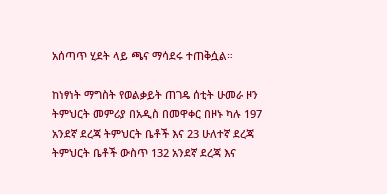አሰጣጥ ሂደት ላይ ጫና ማሳደሩ ተጠቅሷል።

ከነፃነት ማግስት የወልቃይት ጠገዴ ሰቲት ሁመራ ዞን ትምህርት መምሪያ በአዲስ በመዋቀር በዞኑ ካሉ 197 አንደኛ ደረጃ ትምህርት ቤቶች እና 23 ሁለተኛ ደረጃ ትምህርት ቤቶች ውስጥ 132 አንደኛ ደረጃ እና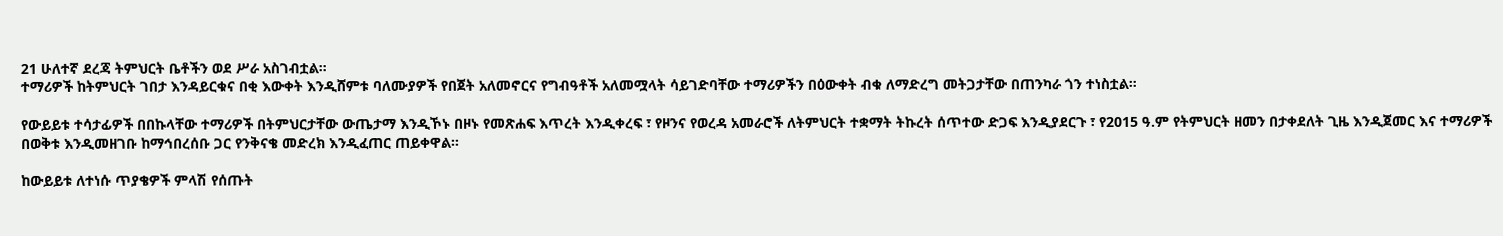21 ሁለተኛ ደረጃ ትምህርት ቤቶችን ወደ ሥራ አስገብቷል።
ተማሪዎች ከትምህርት ገበታ እንዳይርቁና በቂ እውቀት እንዲሸምቱ ባለሙያዎች የበጀት አለመኖርና የግብዓቶች አለመሟላት ሳይገድባቸው ተማሪዎችን በዕውቀት ብቁ ለማድረግ መትጋታቸው በጠንካራ ጎን ተነስቷል።

የውይይቱ ተሳታፊዎች በበኩላቸው ተማሪዎች በትምህርታቸው ውጤታማ እንዲኾኑ በዞኑ የመጽሐፍ እጥረት እንዲቀረፍ ፣ የዞንና የወረዳ አመራሮች ለትምህርት ተቋማት ትኩረት ሰጥተው ድጋፍ እንዲያደርጉ ፣ የ2015 ዓ.ም የትምህርት ዘመን በታቀደለት ጊዜ እንዲጀመር እና ተማሪዎች በወቅቱ እንዲመዘገቡ ከማኅበረሰቡ ጋር የንቅናቄ መድረክ እንዲፈጠር ጠይቀዋል።

ከውይይቱ ለተነሱ ጥያቄዎች ምላሽ የሰጡት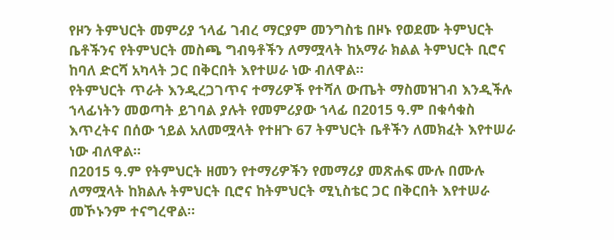የዞን ትምህርት መምሪያ ኀላፊ ገብረ ማርያም መንግስቴ በዞኑ የወደሙ ትምህርት ቤቶችንና የትምህርት መስጫ ግብዓቶችን ለማሟላት ከአማራ ክልል ትምህርት ቢሮና ከባለ ድርሻ አካላት ጋር በቅርበት እየተሠራ ነው ብለዋል።
የትምህርት ጥራት እንዲረጋገጥና ተማሪዎች የተሻለ ውጤት ማስመዝገብ እንዲችሉ ኀላፊነትን መወጣት ይገባል ያሉት የመምሪያው ኀላፊ በ2015 ዓ.ም በቁሳቁስ እጥረትና በሰው ኀይል አለመሟላት የተዘጉ 67 ትምህርት ቤቶችን ለመክፈት እየተሠራ ነው ብለዋል።
በ2015 ዓ.ም የትምህርት ዘመን የተማሪዎችን የመማሪያ መጽሐፍ ሙሉ በሙሉ ለማሟላት ከክልሉ ትምህርት ቢሮና ከትምህርት ሚኒስቴር ጋር በቅርበት እየተሠራ መኾኑንም ተናግረዋል።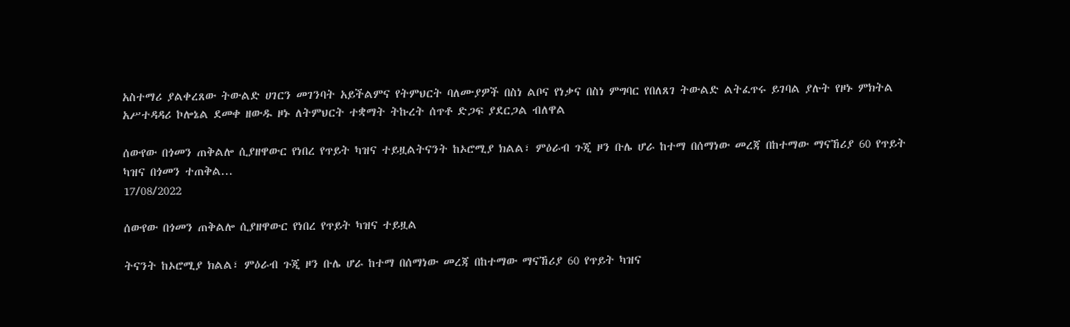አስተማሪ ያልቀረጸው ትውልድ ሀገርን መገንባት አይችልምና የትምህርት ባለሙያዎች በስነ ልቦና የነቃና በስነ ምግባር የበለጸገ ትውልድ ልትፈጥሩ ይገባል ያሉት የዞኑ ምክትል አሥተዳዳሪ ኮሎኔል ደመቀ ዘውዱ ዞኑ ለትምህርት ተቋማት ትኩረት ሰጥቶ ድጋፍ ያደርጋል ብለዋል

ሰውየው በጎመን ጠቅልሎ ሲያዘዋውር የነበረ የጥይት ካዝና ተይዟልትናንት ከኦሮሚያ ክልል፣ ምዕራብ ጉጂ ዞን ቡሌ ሆራ ከተማ በሰማነው መረጃ በከተማው ማናኸሪያ 60 የጥይት ካዝና በጎመን ተጠቅል...
17/08/2022

ሰውየው በጎመን ጠቅልሎ ሲያዘዋውር የነበረ የጥይት ካዝና ተይዟል

ትናንት ከኦሮሚያ ክልል፣ ምዕራብ ጉጂ ዞን ቡሌ ሆራ ከተማ በሰማነው መረጃ በከተማው ማናኸሪያ 60 የጥይት ካዝና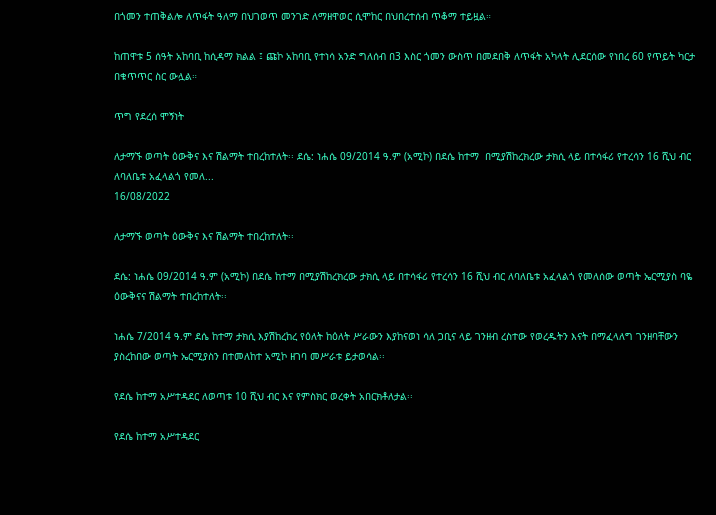በጎመን ተጠቅልሎ ለጥፋት ዓለማ በህገወጥ መንገድ ለማዘዋወር ሲሞከር በህበረተሰብ ጥቆማ ተይዟል።

ከጠዋቱ 5 ሰዓት አከባቢ ከሲዳማ ክልል ፤ ጩኮ አከባቢ የተነሳ አንድ ግለሰብ በ3 እስር ጎመን ውስጥ በመደበቅ ለጥፋት አካላት ሊደርሰው የነበረ 60 የጥይት ካርታ በቁጥጥር ስር ውሏል።

ጥግ የደረሰ ሞኝነት

ለታማኙ ወጣት ዕውቅና እና ሽልማት ተበረከተለት፡፡ ደሴ: ነሐሴ 09/2014 ዓ.ም (አሚኮ) በደሴ ከተማ  በሚያሽከረክረው ታክሲ ላይ በተሳፋሪ የተረሳን 16 ሺህ ብር ለባለቤቱ አፈላልጎ የመለ...
16/08/2022

ለታማኙ ወጣት ዕውቅና እና ሽልማት ተበረከተለት፡፡

ደሴ: ነሐሴ 09/2014 ዓ.ም (አሚኮ) በደሴ ከተማ በሚያሽከረክረው ታክሲ ላይ በተሳፋሪ የተረሳን 16 ሺህ ብር ለባለቤቱ አፈላልጎ የመለሰው ወጣት ኤርሚያስ ባዬ ዕውቅናና ሽልማት ተበረከተለት፡፡

ነሐሴ 7/2014 ዓ.ም ደሴ ከተማ ታክሲ እያሽከረከረ የዕለት ከዕለት ሥራውን እያከናወነ ሳለ ጋቢና ላይ ገንዘብ ረስተው የወረዱትን እናት በማፈላለግ ገንዘባቸውን ያስረከበው ወጣት ኤርሚያስን በተመለከተ አሚኮ ዘገባ መሥራቱ ይታወሳል፡፡

የደሴ ከተማ አሥተዳደር ለወጣቱ 10 ሺህ ብር እና የምስክር ወረቀት አበርክቶለታል፡፡

የደሴ ከተማ አሥተዳደር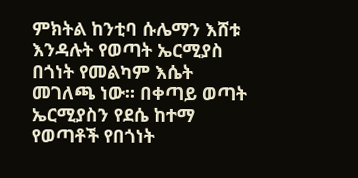ምክትል ከንቲባ ሱሌማን እሸቱ እንዳሉት የወጣት ኤርሚያስ በጎነት የመልካም እሴት መገለጫ ነው። በቀጣይ ወጣት ኤርሚያስን የደሴ ከተማ የወጣቶች የበጎነት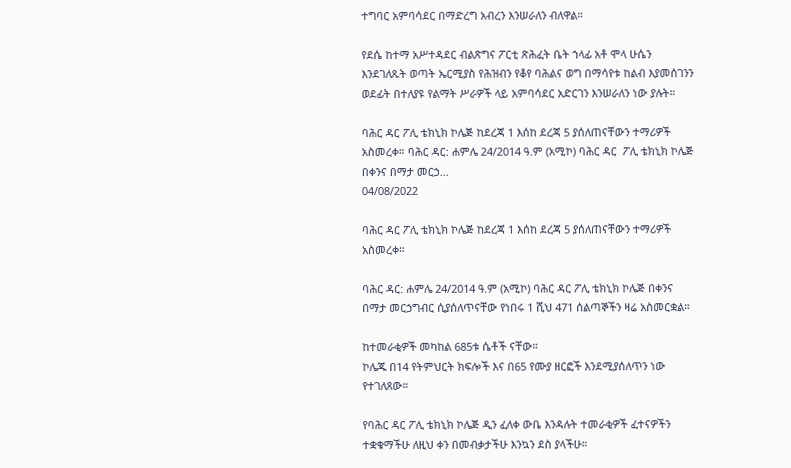ተግባር አምባሳደር በማድረግ አብረን እንሠራለን ብለዋል።

የደሴ ከተማ አሥተዳደር ብልጽግና ፖርቲ ጽሕፈት ቤት ኀላፊ አቶ ሞላ ሁሴን እንደገለጹት ወጣት ኤርሚያስ የሕዝብን የቆየ ባሕልና ወግ በማሳየቱ ከልብ እያመሰገንን ወደፊት በተለያዩ የልማት ሥራዎች ላይ አምባሳደር አድርገን እንሠራለን ነው ያሉት።

ባሕር ዳር ፖሊ ቴክኒክ ኮሌጅ ከደረጃ 1 እሰከ ደረጃ 5 ያሰለጠናቸውን ተማሪዎች አስመረቀ። ባሕር ዳር: ሐምሌ 24/2014 ዓ.ም (አሚኮ) ባሕር ዳር  ፖሊ ቴክኒክ ኮሌጅ በቀንና በማታ መርኃ...
04/08/2022

ባሕር ዳር ፖሊ ቴክኒክ ኮሌጅ ከደረጃ 1 እሰከ ደረጃ 5 ያሰለጠናቸውን ተማሪዎች አስመረቀ።

ባሕር ዳር: ሐምሌ 24/2014 ዓ.ም (አሚኮ) ባሕር ዳር ፖሊ ቴክኒክ ኮሌጅ በቀንና በማታ መርኃግብር ሲያሰለጥናቸው የነበሩ 1 ሺህ 471 ሰልጣኞችን ዛሬ አስመርቋል።

ከተመራቂዎች መካከል 685ቱ ሴቶች ናቸው።
ኮሌጁ በ14 የትምህርት ክፍሎች እና በ65 የሙያ ዘርፎች እንደሚያሰለጥን ነው የተገለጸው።

የባሕር ዳር ፖሊ ቴክኒክ ኮሌጅ ዲን ፈለቀ ውቤ እንዳሉት ተመራቂዎች ፈተናዎችን ተቋቁማችሁ ለዚህ ቀን በመብቃታችሁ እንኳን ደስ ያላችሁ።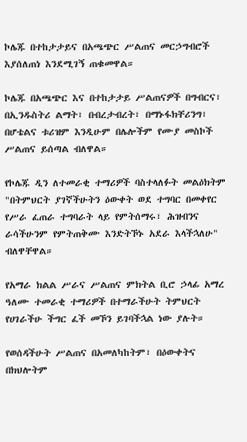ኮሌጁ በተከታታይና በአጫጭር ሥልጠና መርኃግብሮች እያሰለጠነ እንደሚገኝ ጠቁመዋል።

ኮሌጁ በአጫጭር እና በተከታታይ ሥልጠናዎች በግብርና፣ በኢንዱስትሪ ልማት፣ በብረታብረት፣ በማኑፋክቸሪንግ፣ በሆቴልና ቱሪዝም እንዲሁም በሌሎችም የሙያ መስኮች ሥልጠና ይሰጣል ብለዋል።

የኮሌጁ ዲን ለተመራቂ ተማሪዎች ባስተላለፉት መልዕክትም "በትምህርት ያገኛችሁትን ዕውቀት ወደ ተግባር በመቀየር የሥራ ፈጠራ ተግባራት ላይ የምትሰማሩ፣ ሕዝብንና ራሳችሁንም የምትጠቅሙ እንድትኾኑ አደራ እላችኋለሁ" ብለዋቸዋል።

የአማራ ክልል ሥራና ሥልጠና ምክትል ቢሮ ኃላፊ አማረ ዓለሙ ተመራቂ ተማሪዎች በተማራችሁት ትምህርት የሀገራችሁ ችግር ፈች መኾን ይገባችኋል ነው ያሉት።

የወሰዳችሁት ሥልጠና በአመለካከትም፣ በዕውቀትና በክህሎትም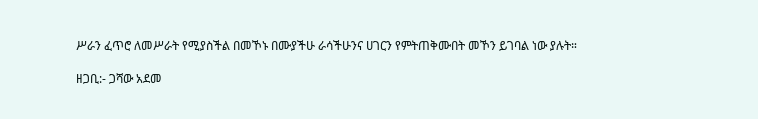ሥራን ፈጥሮ ለመሥራት የሚያስችል በመኾኑ በሙያችሁ ራሳችሁንና ሀገርን የምትጠቅሙበት መኾን ይገባል ነው ያሉት።

ዘጋቢ:- ጋሻው አደመ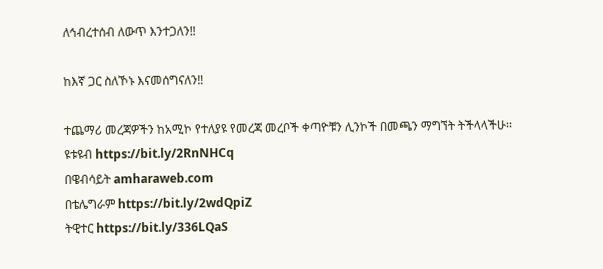ለኅብረተሰብ ለውጥ እንተጋለን‼

ከእኛ ጋር ስለኾኑ እናመሰግናለን‼

ተጨማሪ መረጃዎችን ከአሚኮ የተለያዩ የመረጃ መረቦች ቀጣዮቹን ሊንኮች በመጫን ማግኘት ትችላላችሁ፡፡
ዩቱዩብ https://bit.ly/2RnNHCq
በዌብሳይት amharaweb.com
በቴሌግራም https://bit.ly/2wdQpiZ
ትዊተር https://bit.ly/336LQaS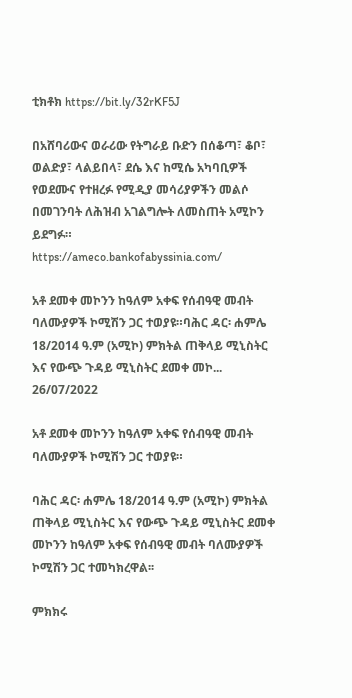ቲክቶክ https://bit.ly/32rKF5J

በአሸባሪውና ወራሪው የትግራይ ቡድን በሰቆጣ፣ ቆቦ፣ ወልድያ፣ ላልይበላ፣ ደሴ እና ከሚሴ አካባቢዎች የወደሙና የተዘረፉ የሚዲያ መሳሪያዎችን መልሶ በመገንባት ለሕዝብ አገልግሎት ለመስጠት አሚኮን ይደግፉ።
https://ameco.bankofabyssinia.com/

አቶ ደመቀ መኮንን ከዓለም አቀፍ የሰብዓዊ መብት ባለሙያዎች ኮሚሽን ጋር ተወያዩ።ባሕር ዳር፡ ሐምሌ 18/2014 ዓ.ም (አሚኮ) ምክትል ጠቅላይ ሚኒስትር እና የውጭ ጉዳይ ሚኒስትር ደመቀ መኮ...
26/07/2022

አቶ ደመቀ መኮንን ከዓለም አቀፍ የሰብዓዊ መብት ባለሙያዎች ኮሚሽን ጋር ተወያዩ።

ባሕር ዳር፡ ሐምሌ 18/2014 ዓ.ም (አሚኮ) ምክትል ጠቅላይ ሚኒስትር እና የውጭ ጉዳይ ሚኒስትር ደመቀ መኮንን ከዓለም አቀፍ የሰብዓዊ መብት ባለሙያዎች ኮሚሽን ጋር ተመካክረዋል፡፡

ምክክሩ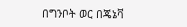በግንቦት ወር በጄኔቫ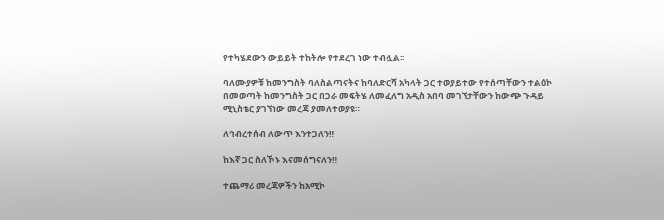የተካሄደውን ውይይት ተከትሎ የተደረገ ነው ተብሏል፡፡

ባለሙያዎቹ ከመንግስት ባለስልጣናትና ከባለድርሻ አካላት ጋር ተወያይተው የተሰጣቸውን ተልዕኮ በመወጣት ከመንግስት ጋር በጋራ መፍትሄ ለመፈለግ አዲስ አበባ መገኘታቸውን ከውጭ ጉዳይ ሚኒስቴር ያገኘነው መረጃ ያመለተወያዩ።

ለኅብረተሰብ ለውጥ እንተጋለን‼

ከእኛ ጋር ስለኾኑ እናመሰግናለን‼

ተጨማሪ መረጃዎችን ከአሚኮ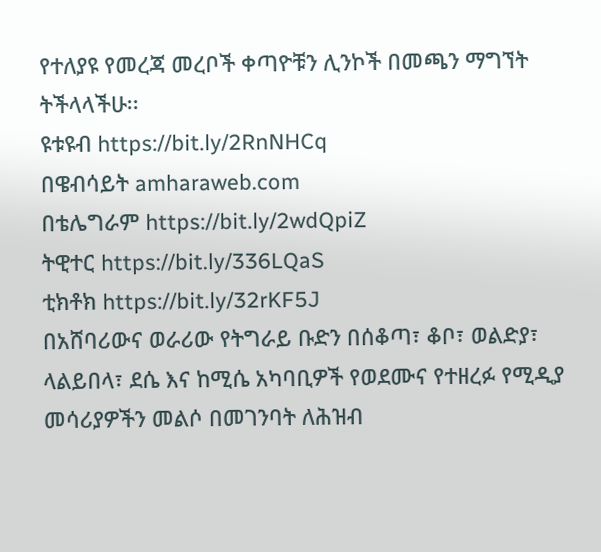የተለያዩ የመረጃ መረቦች ቀጣዮቹን ሊንኮች በመጫን ማግኘት ትችላላችሁ፡፡
ዩቱዩብ https://bit.ly/2RnNHCq
በዌብሳይት amharaweb.com
በቴሌግራም https://bit.ly/2wdQpiZ
ትዊተር https://bit.ly/336LQaS
ቲክቶክ https://bit.ly/32rKF5J
በአሸባሪውና ወራሪው የትግራይ ቡድን በሰቆጣ፣ ቆቦ፣ ወልድያ፣ ላልይበላ፣ ደሴ እና ከሚሴ አካባቢዎች የወደሙና የተዘረፉ የሚዲያ መሳሪያዎችን መልሶ በመገንባት ለሕዝብ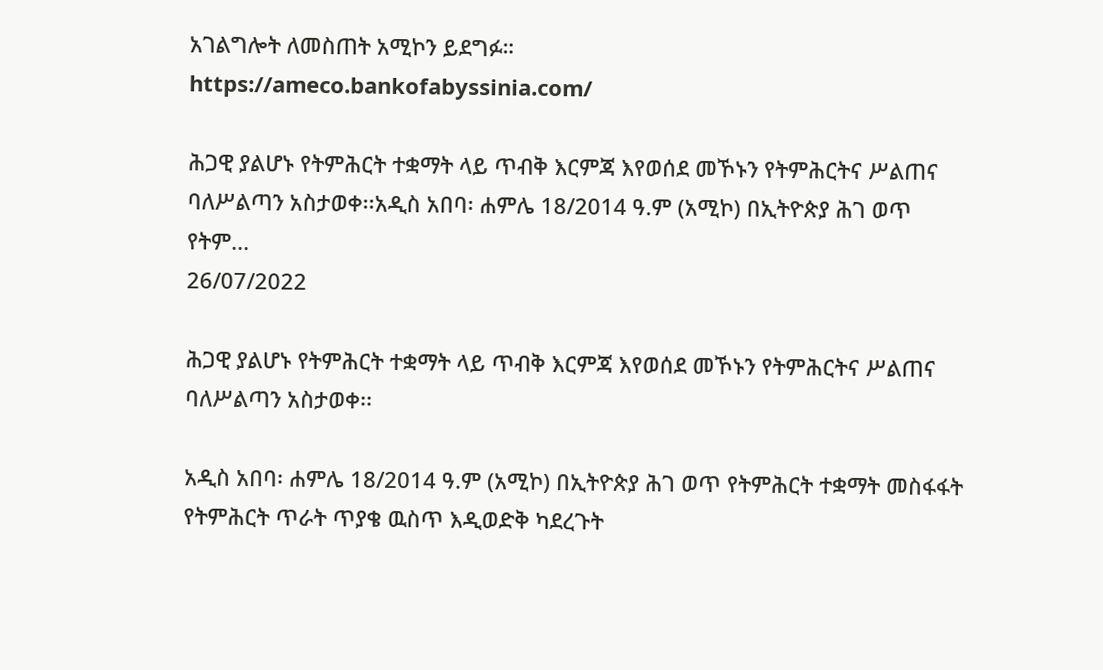አገልግሎት ለመስጠት አሚኮን ይደግፉ።
https://ameco.bankofabyssinia.com/

ሕጋዊ ያልሆኑ የትምሕርት ተቋማት ላይ ጥብቅ እርምጃ እየወሰደ መኾኑን የትምሕርትና ሥልጠና ባለሥልጣን አስታወቀ፡፡አዲስ አበባ፡ ሐምሌ 18/2014 ዓ.ም (አሚኮ) በኢትዮጵያ ሕገ ወጥ   የትም...
26/07/2022

ሕጋዊ ያልሆኑ የትምሕርት ተቋማት ላይ ጥብቅ እርምጃ እየወሰደ መኾኑን የትምሕርትና ሥልጠና ባለሥልጣን አስታወቀ፡፡

አዲስ አበባ፡ ሐምሌ 18/2014 ዓ.ም (አሚኮ) በኢትዮጵያ ሕገ ወጥ የትምሕርት ተቋማት መስፋፋት የትምሕርት ጥራት ጥያቄ ዉስጥ እዲወድቅ ካደረጉት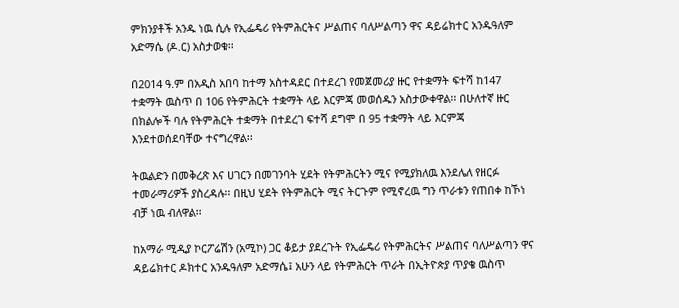ምክንያቶች አንዱ ነዉ ሲሉ የኢፌዴሪ የትምሕርትና ሥልጠና ባለሥልጣን ዋና ዳይሬክተር አንዱዓለም አድማሴ (ዶ.ር) አስታወቁ፡፡

በ2014 ዓ.ም በአዲስ አበባ ከተማ አስተዳደር በተደረገ የመጀመሪያ ዙር የተቋማት ፍተሻ ከ147 ተቋማት ዉስጥ በ 106 የትምሕርት ተቋማት ላይ እርምጃ መወሰዱን አስታውቀዋል፡፡ በሁለተኛ ዙር በክልሎች ባሉ የትምሕርት ተቋማት በተደረገ ፍተሻ ደግሞ በ 95 ተቋማት ላይ እርምጃ እንደተወሰደባቸው ተናግረዋል፡፡

ትዉልድን በመቅረጽ እና ሀገርን በመገንባት ሂደት የትምሕርትን ሚና የሚያክለዉ እንደሌለ የዘርፉ ተመራማሪዎች ያስረዳሉ፡፡ በዚህ ሂደት የትምሕርት ሚና ትርጉም የሚኖረዉ ግን ጥራቱን የጠበቀ ከኾነ ብቻ ነዉ ብለዋል፡፡

ከአማራ ሚዲያ ኮርፖሬሽን (አሚኮ) ጋር ቆይታ ያደረጉት የኢፌዴሪ የትምሕርትና ሥልጠና ባለሥልጣን ዋና ዳይሬክተር ዶክተር አንዱዓለም አድማሴ፤ አሁን ላይ የትምሕርት ጥራት በኢትዮጵያ ጥያቄ ዉስጥ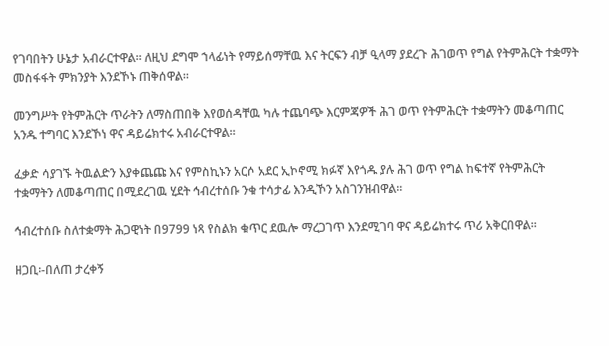የገባበትን ሁኔታ አብራርተዋል፡፡ ለዚህ ደግሞ ኀላፊነት የማይሰማቸዉ እና ትርፍን ብቻ ዒላማ ያደረጉ ሕገወጥ የግል የትምሕርት ተቋማት መስፋፋት ምክንያት እንደኾኑ ጠቅሰዋል፡፡

መንግሥት የትምሕርት ጥራትን ለማስጠበቅ እየወሰዳቸዉ ካሉ ተጨባጭ እርምጃዎች ሕገ ወጥ የትምሕርት ተቋማትን መቆጣጠር አንዱ ተግባር እንደኾነ ዋና ዳይሬክተሩ አብራርተዋል፡፡

ፈቃድ ሳያገኙ ትዉልድን እያቀጨጩ እና የምስኪኑን አርሶ አደር ኢኮኖሚ ክፉኛ እየጎዱ ያሉ ሕገ ወጥ የግል ከፍተኛ የትምሕርት ተቋማትን ለመቆጣጠር በሚደረገዉ ሂደት ኅብረተሰቡ ንቁ ተሳታፊ እንዲኾን አስገንዝብዋል፡፡

ኅብረተሰቡ ስለተቋማት ሕጋዊነት በ9799 ነጻ የስልክ ቁጥር ደዉሎ ማረጋገጥ እንደሚገባ ዋና ዳይሬክተሩ ጥሪ አቅርበዋል፡፡

ዘጋቢ፡-በለጠ ታረቀኝ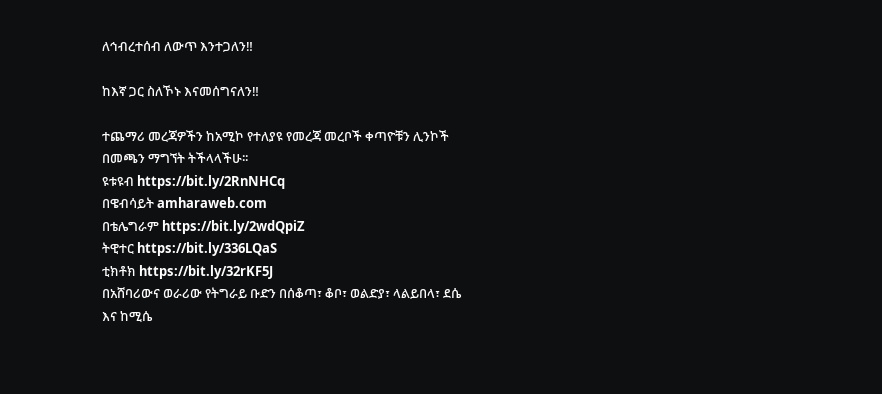ለኅብረተሰብ ለውጥ እንተጋለን‼

ከእኛ ጋር ስለኾኑ እናመሰግናለን‼

ተጨማሪ መረጃዎችን ከአሚኮ የተለያዩ የመረጃ መረቦች ቀጣዮቹን ሊንኮች በመጫን ማግኘት ትችላላችሁ፡፡
ዩቱዩብ https://bit.ly/2RnNHCq
በዌብሳይት amharaweb.com
በቴሌግራም https://bit.ly/2wdQpiZ
ትዊተር https://bit.ly/336LQaS
ቲክቶክ https://bit.ly/32rKF5J
በአሸባሪውና ወራሪው የትግራይ ቡድን በሰቆጣ፣ ቆቦ፣ ወልድያ፣ ላልይበላ፣ ደሴ እና ከሚሴ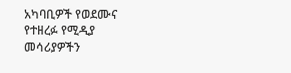አካባቢዎች የወደሙና የተዘረፉ የሚዲያ መሳሪያዎችን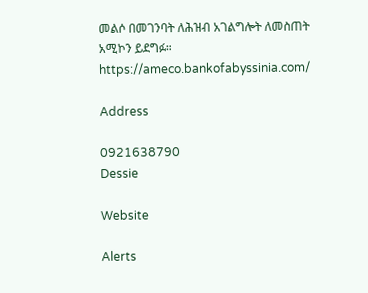መልሶ በመገንባት ለሕዝብ አገልግሎት ለመስጠት አሚኮን ይደግፉ።
https://ameco.bankofabyssinia.com/

Address

0921638790
Dessie

Website

Alerts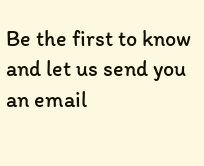Be the first to know and let us send you an email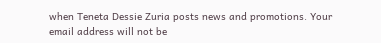when Teneta Dessie Zuria posts news and promotions. Your email address will not be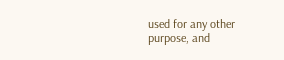used for any other purpose, and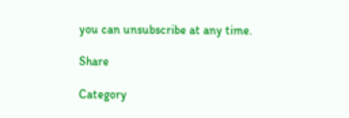you can unsubscribe at any time.

Share

Category